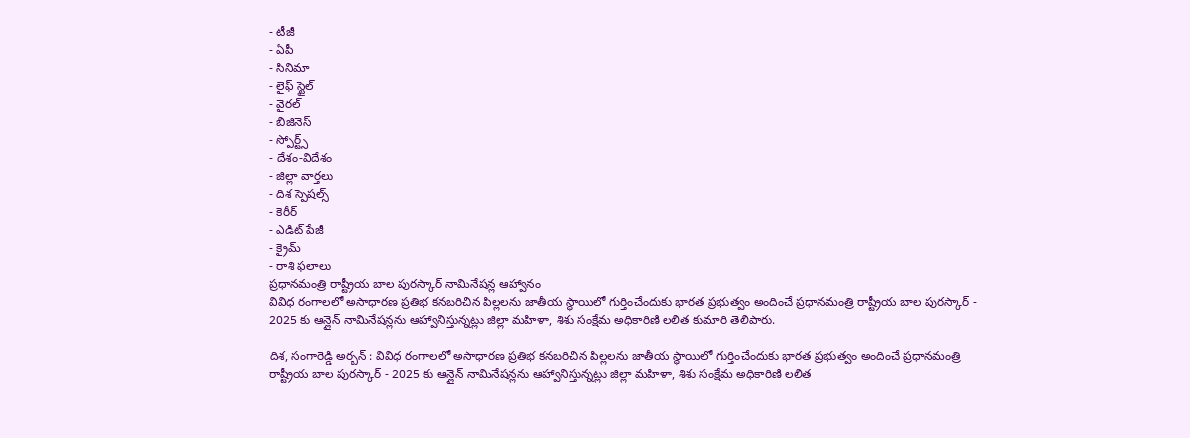- టీజీ
- ఏపీ
- సినిమా
- లైఫ్ స్టైల్
- వైరల్
- బిజినెస్
- స్పోర్ట్స్
- దేశం-విదేశం
- జిల్లా వార్తలు
- దిశ స్పెషల్స్
- కెరీర్
- ఎడిట్ పేజీ
- క్రైమ్
- రాశి ఫలాలు
ప్రధానమంత్రి రాష్ట్రీయ బాల పురస్కార్ నామినేషన్ల ఆహ్వానం
వివిధ రంగాలలో అసాధారణ ప్రతిభ కనబరిచిన పిల్లలను జాతీయ స్థాయిలో గుర్తించేందుకు భారత ప్రభుత్వం అందించే ప్రధానమంత్రి రాష్ట్రీయ బాల పురస్కార్ - 2025 కు ఆన్లైన్ నామినేషన్లను ఆహ్వానిస్తున్నట్లు జిల్లా మహిళా, శిశు సంక్షేమ అధికారిణి లలిత కుమారి తెలిపారు.

దిశ, సంగారెడ్డి అర్బన్ : వివిధ రంగాలలో అసాధారణ ప్రతిభ కనబరిచిన పిల్లలను జాతీయ స్థాయిలో గుర్తించేందుకు భారత ప్రభుత్వం అందించే ప్రధానమంత్రి రాష్ట్రీయ బాల పురస్కార్ - 2025 కు ఆన్లైన్ నామినేషన్లను ఆహ్వానిస్తున్నట్లు జిల్లా మహిళా, శిశు సంక్షేమ అధికారిణి లలిత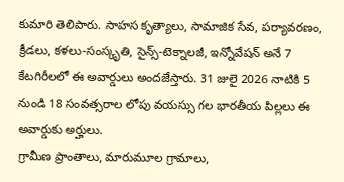కుమారి తెలిపారు. సాహస కృత్యాలు, సామాజిక సేవ, పర్యావరణం, క్రీడలు, కళలు-సంస్కృతి, సైన్స్-టెక్నాలజీ, ఇన్నోవేషన్ అనే 7 కేటగిరీలలో ఈ అవార్డులు అందజేస్తారు. 31 జులై 2026 నాటికి 5 నుండి 18 సంవత్సరాల లోపు వయస్సు గల భారతీయ పిల్లలు ఈ అవార్డుకు అర్హులు.
గ్రామీణ ప్రాంతాలు, మారుమూల గ్రామాలు,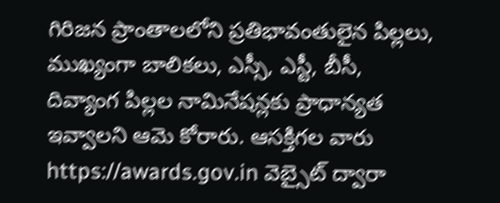గిరిజన ప్రాంతాలలోని ప్రతిభావంతులైన పిల్లలు, ముఖ్యంగా బాలికలు, ఎస్సీ, ఎస్టీ, బీసీ, దివ్యాంగ పిల్లల నామినేషన్లకు ప్రాధాన్యత ఇవ్వాలని ఆమె కోరారు. ఆసక్తిగల వారు https://awards.gov.in వెబ్సైట్ ద్వారా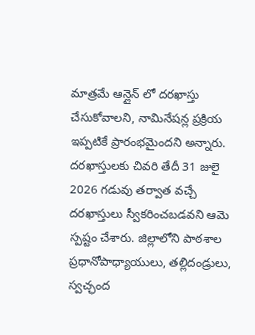మాత్రమే ఆన్లైన్ లో దరఖాస్తు చేసుకోవాలని, నామినేషన్ల ప్రక్రియ ఇప్పటికే ప్రారంభమైందని అన్నారు. దరఖాస్తులకు చివరి తేదీ 31 జులై 2026 గడువు తర్వాత వచ్చే దరఖాస్తులు స్వీకరించబడవని ఆమె స్పష్టం చేశారు. జిల్లాలోని పాఠశాల ప్రధానోపాధ్యాయులు, తల్లిదండ్రులు, స్వచ్ఛంద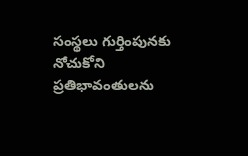సంస్థలు గుర్తింపునకు నోచుకోని ప్రతిభావంతులను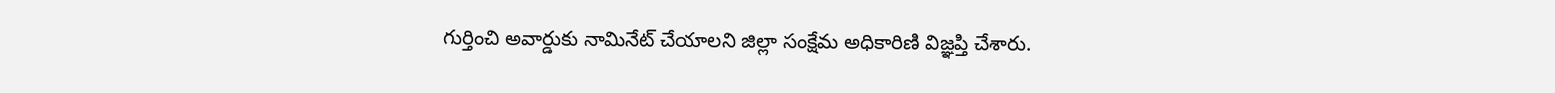గుర్తించి అవార్డుకు నామినేట్ చేయాలని జిల్లా సంక్షేమ అధికారిణి విజ్ఞప్తి చేశారు.